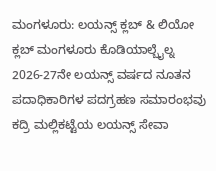ಮಂಗಳೂರು: ಲಯನ್ಸ್ ಕ್ಲಬ್ & ಲಿಯೋ ಕ್ಲಬ್ ಮಂಗಳೂರು ಕೊಡಿಯಾಲ್ಬೈಲ್ನ 2026-27ನೇ ಲಯನ್ಸ್ ವರ್ಷದ ನೂತನ ಪದಾಧಿಕಾರಿಗಳ ಪದಗ್ರಹಣ ಸಮಾರಂಭವು ಕದ್ರಿ ಮಲ್ಲಿಕಟ್ಟೆಯ ಲಯನ್ಸ್ ಸೇವಾ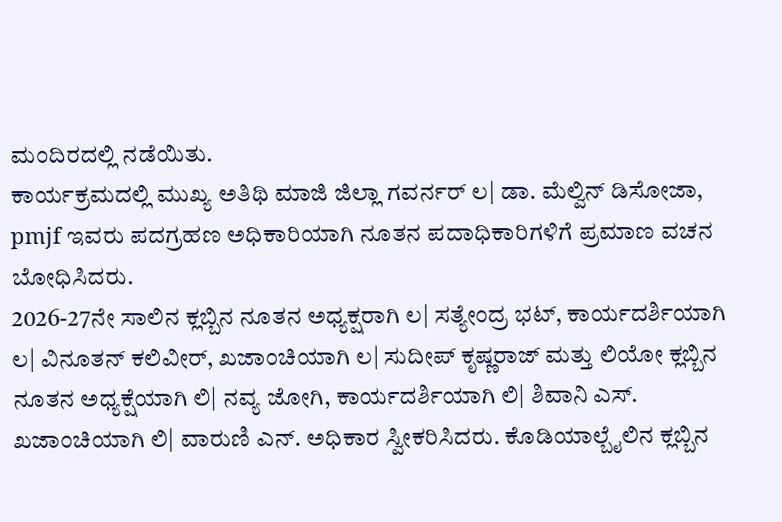ಮಂದಿರದಲ್ಲಿ ನಡೆಯಿತು.
ಕಾರ್ಯಕ್ರಮದಲ್ಲಿ ಮುಖ್ಯ ಅತಿಥಿ ಮಾಜಿ ಜಿಲ್ಲಾ ಗವರ್ನರ್ ಲ| ಡಾ. ಮೆಲ್ವಿನ್ ಡಿಸೋಜಾ, pmjf ಇವರು ಪದಗ್ರಹಣ ಅಧಿಕಾರಿಯಾಗಿ ನೂತನ ಪದಾಧಿಕಾರಿಗಳಿಗೆ ಪ್ರಮಾಣ ವಚನ ಬೋಧಿಸಿದರು.
2026-27ನೇ ಸಾಲಿನ ಕ್ಲಬ್ಬಿನ ನೂತನ ಅಧ್ಯಕ್ಷರಾಗಿ ಲ| ಸತ್ಯೇಂದ್ರ ಭಟ್, ಕಾರ್ಯದರ್ಶಿಯಾಗಿ
ಲ| ವಿನೂತನ್ ಕಲಿವೀರ್, ಖಜಾಂಚಿಯಾಗಿ ಲ| ಸುದೀಪ್ ಕೃಷ್ಣರಾಜ್ ಮತ್ತು ಲಿಯೋ ಕ್ಲಬ್ಬಿನ ನೂತನ ಅಧ್ಯಕ್ಷೆಯಾಗಿ ಲಿ| ನವ್ಯ ಜೋಗಿ, ಕಾರ್ಯದರ್ಶಿಯಾಗಿ ಲಿ| ಶಿವಾನಿ ಎಸ್. ಖಜಾಂಚಿಯಾಗಿ ಲಿ| ವಾರುಣಿ ಎನ್. ಅಧಿಕಾರ ಸ್ವೀಕರಿಸಿದರು. ಕೊಡಿಯಾಲ್ಬೈಲಿನ ಕ್ಲಬ್ಬಿನ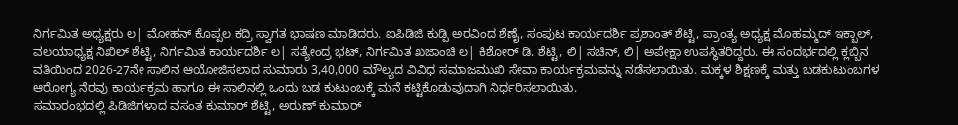ನಿರ್ಗಮಿತ ಅಧ್ಯಕ್ಷರು ಲ| ಮೋಹನ್ ಕೊಪ್ಪಲ ಕದ್ರಿ ಸ್ವಾಗತ ಭಾಷಣ ಮಾಡಿದರು. ಐಪಿಡಿಜಿ ಕುಡ್ಪಿ ಅರವಿಂದ ಶೆಣೈ, ಸಂಪುಟ ಕಾರ್ಯದರ್ಶಿ ಪ್ರಶಾಂತ್ ಶೆಟ್ಟಿ, ಪ್ರಾಂತ್ಯ ಅಧ್ಯಕ್ಷ ಮೊಹಮ್ಮದ್ ಇಕ್ಬಾಲ್, ವಲಯಾಧ್ಯಕ್ಷ ನಿಖಿಲ್ ಶೆಟ್ಟಿ, ನಿರ್ಗಮಿತ ಕಾರ್ಯದರ್ಶಿ ಲ| ಸತ್ಯೇಂದ್ರ ಭಟ್, ನಿರ್ಗಮಿತ ಖಜಾಂಚಿ ಲ| ಕಿಶೋರ್ ಡಿ. ಶೆಟ್ಟಿ, ಲಿ| ಸಚಿನ್, ಲಿ| ಅಪೇಕ್ಷಾ ಉಪಸ್ಥಿತರಿದ್ದರು. ಈ ಸಂದರ್ಭದಲ್ಲಿ ಕ್ಲಬ್ಬಿನ ವತಿಯಿಂದ 2026-27ನೇ ಸಾಲಿನ ಆಯೋಜಿಸಲಾದ ಸುಮಾರು 3,40,000 ಮೌಲ್ಯದ ವಿವಿಧ ಸಮಾಜಮುಖಿ ಸೇವಾ ಕಾರ್ಯಕ್ರಮವನ್ನು ನಡೆಸಲಾಯಿತು. ಮಕ್ಕಳ ಶಿಕ್ಷಣಕ್ಕೆ ಮತ್ತು ಬಡಕುಟುಂಬಗಳ ಆರೋಗ್ಯ ನೆರವು ಕಾರ್ಯಕ್ರಮ ಹಾಗೂ ಈ ಸಾಲಿನಲ್ಲಿ ಒಂದು ಬಡ ಕುಟುಂಬಕ್ಕೆ ಮನೆ ಕಟ್ಟಿಕೊಡುವುದಾಗಿ ನಿರ್ಧರಿಸಲಾಯಿತು.
ಸಮಾರಂಭದಲ್ಲಿ ಪಿಡಿಜಿಗಳಾದ ವಸಂತ ಕುಮಾರ್ ಶೆಟ್ಟಿ, ಅರುಣ್ ಕುಮಾರ್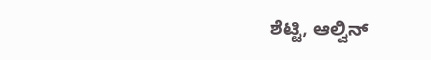ಶೆಟ್ಟಿ, ಆಲ್ವಿನ್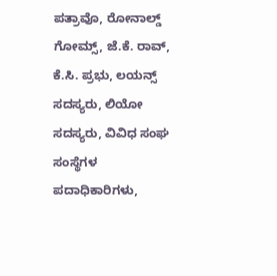ಪತ್ರಾವೊ, ರೋನಾಲ್ಡ್ ಗೋಮ್ಸ್, ಜೆ.ಕೆ. ರಾವ್, ಕೆ.ಸಿ. ಪ್ರಭು, ಲಯನ್ಸ್ ಸದಸ್ಯರು, ಲಿಯೋ ಸದಸ್ಯರು, ವಿವಿಧ ಸಂಘ ಸಂಸ್ಥೆಗಳ ಪದಾಧಿಕಾರಿಗಳು,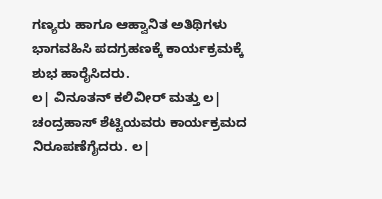ಗಣ್ಯರು ಹಾಗೂ ಆಹ್ವಾನಿತ ಅತಿಥಿಗಳು ಭಾಗವಹಿಸಿ ಪದಗ್ರಹಣಕ್ಕೆ ಕಾರ್ಯಕ್ರಮಕ್ಕೆ ಶುಭ ಹಾರೈಸಿದರು.
ಲ| ವಿನೂತನ್ ಕಲಿವೀರ್ ಮತ್ತು ಲ| ಚಂದ್ರಹಾಸ್ ಶೆಟ್ಟಿಯವರು ಕಾರ್ಯಕ್ರಮದ ನಿರೂಪಣೆಗೈದರು. ಲ|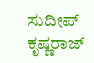ಸುದೀಪ್ ಕೃಷ್ಣರಾಜ್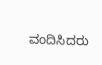ವಂದಿಸಿದರು